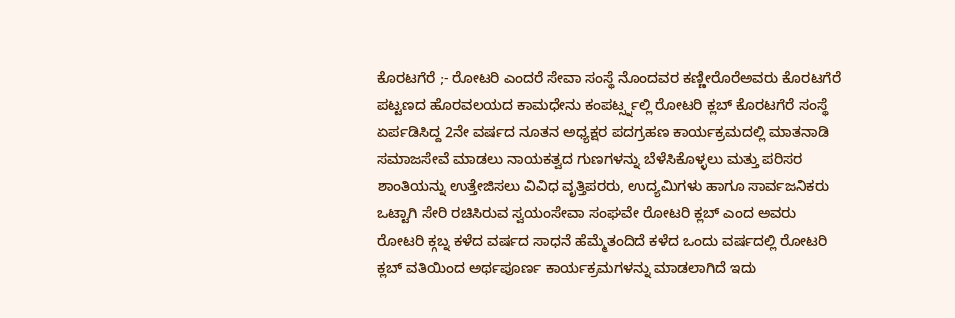ಕೊರಟಗೆರೆ ;- ರೋಟರಿ ಎಂದರೆ ಸೇವಾ ಸಂಸ್ಥೆ ನೊಂದವರ ಕಣ್ಣೀರೊರೆಅವರು ಕೊರಟಗೆರೆ ಪಟ್ಟಣದ ಹೊರವಲಯದ ಕಾಮಧೇನು ಕಂಪರ್ಟ್ಸ್ನಲ್ಲಿ ರೋಟರಿ ಕ್ಲಬ್ ಕೊರಟಗೆರೆ ಸಂಸ್ಥೆ ಏರ್ಪಡಿಸಿದ್ದ 2ನೇ ವರ್ಷದ ನೂತನ ಅಧ್ಯಕ್ಷರ ಪದಗ್ರಹಣ ಕಾರ್ಯಕ್ರಮದಲ್ಲಿ ಮಾತನಾಡಿ ಸಮಾಜಸೇವೆ ಮಾಡಲು ನಾಯಕತ್ವದ ಗುಣಗಳನ್ನು ಬೆಳೆಸಿಕೊಳ್ಳಲು ಮತ್ತು ಪರಿಸರ ಶಾಂತಿಯನ್ನು ಉತ್ತೇಜಿಸಲು ವಿವಿಧ ವೃತ್ತಿಪರರು, ಉದ್ಯಮಿಗಳು ಹಾಗೂ ಸಾರ್ವಜನಿಕರು ಒಟ್ಟಾಗಿ ಸೇರಿ ರಚಿಸಿರುವ ಸ್ವಯಂಸೇವಾ ಸಂಘವೇ ರೋಟರಿ ಕ್ಲಬ್ ಎಂದ ಅವರು ರೋಟರಿ ಕ್ಗಬ್ನ ಕಳೆದ ವರ್ಷದ ಸಾಧನೆ ಹೆಮ್ಮೆತಂದಿದೆ ಕಳೆದ ಒಂದು ವರ್ಷದಲ್ಲಿ ರೋಟರಿ ಕ್ಲಬ್ ವತಿಯಿಂದ ಅರ್ಥಪೂರ್ಣ ಕಾರ್ಯಕ್ರಮಗಳನ್ನು ಮಾಡಲಾಗಿದೆ ಇದು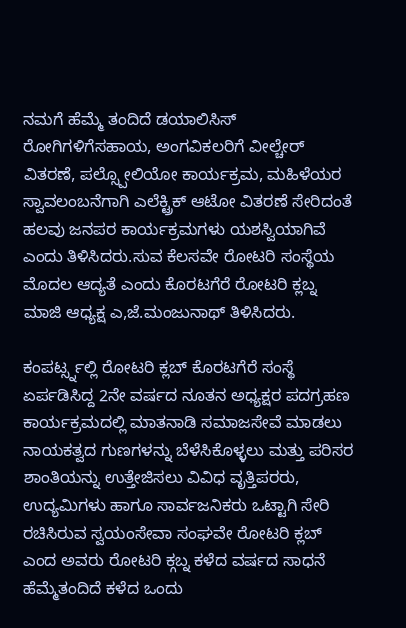ನಮಗೆ ಹೆಮ್ಮೆ ತಂದಿದೆ ಡಯಾಲಿಸಿಸ್ ರೋಗಿಗಳಿಗೆಸಹಾಯ, ಅಂಗವಿಕಲರಿಗೆ ವೀಲ್ಚೇರ್ ವಿತರಣೆ, ಪಲ್ಸ್ಪೋಲಿಯೋ ಕಾರ್ಯಕ್ರಮ, ಮಹಿಳೆಯರ ಸ್ವಾವಲಂಬನೆಗಾಗಿ ಎಲೆಕ್ಟ್ರಿಕ್ ಆಟೋ ವಿತರಣೆ ಸೇರಿದಂತೆ ಹಲವು ಜನಪರ ಕಾರ್ಯಕ್ರಮಗಳು ಯಶಸ್ವಿಯಾಗಿವೆ ಎಂದು ತಿಳಿಸಿದರು.ಸುವ ಕೆಲಸವೇ ರೋಟರಿ ಸಂಸ್ಥೆಯ ಮೊದಲ ಆದ್ಯತೆ ಎಂದು ಕೊರಟಗೆರೆ ರೋಟರಿ ಕ್ಲಬ್ನ ಮಾಜಿ ಆಧ್ಯಕ್ಷ ಎ,ಜೆ.ಮಂಜುನಾಥ್ ತಿಳಿಸಿದರು.

ಕಂಪರ್ಟ್ಸ್ನಲ್ಲಿ ರೋಟರಿ ಕ್ಲಬ್ ಕೊರಟಗೆರೆ ಸಂಸ್ಥೆ ಏರ್ಪಡಿಸಿದ್ದ 2ನೇ ವರ್ಷದ ನೂತನ ಅಧ್ಯಕ್ಷರ ಪದಗ್ರಹಣ ಕಾರ್ಯಕ್ರಮದಲ್ಲಿ ಮಾತನಾಡಿ ಸಮಾಜಸೇವೆ ಮಾಡಲು ನಾಯಕತ್ವದ ಗುಣಗಳನ್ನು ಬೆಳೆಸಿಕೊಳ್ಳಲು ಮತ್ತು ಪರಿಸರ ಶಾಂತಿಯನ್ನು ಉತ್ತೇಜಿಸಲು ವಿವಿಧ ವೃತ್ತಿಪರರು, ಉದ್ಯಮಿಗಳು ಹಾಗೂ ಸಾರ್ವಜನಿಕರು ಒಟ್ಟಾಗಿ ಸೇರಿ ರಚಿಸಿರುವ ಸ್ವಯಂಸೇವಾ ಸಂಘವೇ ರೋಟರಿ ಕ್ಲಬ್ ಎಂದ ಅವರು ರೋಟರಿ ಕ್ಗಬ್ನ ಕಳೆದ ವರ್ಷದ ಸಾಧನೆ ಹೆಮ್ಮೆತಂದಿದೆ ಕಳೆದ ಒಂದು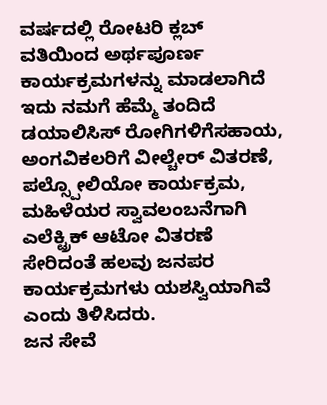ವರ್ಷದಲ್ಲಿ ರೋಟರಿ ಕ್ಲಬ್ ವತಿಯಿಂದ ಅರ್ಥಪೂರ್ಣ ಕಾರ್ಯಕ್ರಮಗಳನ್ನು ಮಾಡಲಾಗಿದೆ ಇದು ನಮಗೆ ಹೆಮ್ಮೆ ತಂದಿದೆ ಡಯಾಲಿಸಿಸ್ ರೋಗಿಗಳಿಗೆಸಹಾಯ, ಅಂಗವಿಕಲರಿಗೆ ವೀಲ್ಚೇರ್ ವಿತರಣೆ, ಪಲ್ಸ್ಪೋಲಿಯೋ ಕಾರ್ಯಕ್ರಮ, ಮಹಿಳೆಯರ ಸ್ವಾವಲಂಬನೆಗಾಗಿ ಎಲೆಕ್ಟ್ರಿಕ್ ಆಟೋ ವಿತರಣೆ ಸೇರಿದಂತೆ ಹಲವು ಜನಪರ ಕಾರ್ಯಕ್ರಮಗಳು ಯಶಸ್ವಿಯಾಗಿವೆ ಎಂದು ತಿಳಿಸಿದರು.
ಜನ ಸೇವೆ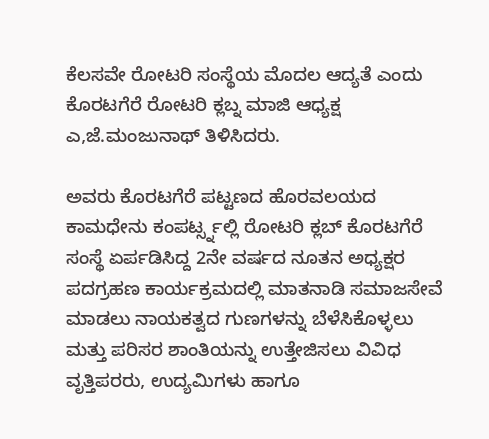ಕೆಲಸವೇ ರೋಟರಿ ಸಂಸ್ಥೆಯ ಮೊದಲ ಆದ್ಯತೆ ಎಂದು ಕೊರಟಗೆರೆ ರೋಟರಿ ಕ್ಲಬ್ನ ಮಾಜಿ ಆಧ್ಯಕ್ಷ ಎ,ಜೆ.ಮಂಜುನಾಥ್ ತಿಳಿಸಿದರು.

ಅವರು ಕೊರಟಗೆರೆ ಪಟ್ಟಣದ ಹೊರವಲಯದ ಕಾಮಧೇನು ಕಂಪರ್ಟ್ಸ್ನಲ್ಲಿ ರೋಟರಿ ಕ್ಲಬ್ ಕೊರಟಗೆರೆ ಸಂಸ್ಥೆ ಏರ್ಪಡಿಸಿದ್ದ 2ನೇ ವರ್ಷದ ನೂತನ ಅಧ್ಯಕ್ಷರ ಪದಗ್ರಹಣ ಕಾರ್ಯಕ್ರಮದಲ್ಲಿ ಮಾತನಾಡಿ ಸಮಾಜಸೇವೆ ಮಾಡಲು ನಾಯಕತ್ವದ ಗುಣಗಳನ್ನು ಬೆಳೆಸಿಕೊಳ್ಳಲು ಮತ್ತು ಪರಿಸರ ಶಾಂತಿಯನ್ನು ಉತ್ತೇಜಿಸಲು ವಿವಿಧ ವೃತ್ತಿಪರರು, ಉದ್ಯಮಿಗಳು ಹಾಗೂ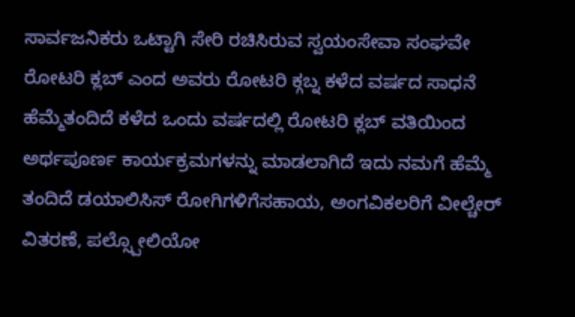ಸಾರ್ವಜನಿಕರು ಒಟ್ಟಾಗಿ ಸೇರಿ ರಚಿಸಿರುವ ಸ್ವಯಂಸೇವಾ ಸಂಘವೇ ರೋಟರಿ ಕ್ಲಬ್ ಎಂದ ಅವರು ರೋಟರಿ ಕ್ಗಬ್ನ ಕಳೆದ ವರ್ಷದ ಸಾಧನೆ ಹೆಮ್ಮೆತಂದಿದೆ ಕಳೆದ ಒಂದು ವರ್ಷದಲ್ಲಿ ರೋಟರಿ ಕ್ಲಬ್ ವತಿಯಿಂದ ಅರ್ಥಪೂರ್ಣ ಕಾರ್ಯಕ್ರಮಗಳನ್ನು ಮಾಡಲಾಗಿದೆ ಇದು ನಮಗೆ ಹೆಮ್ಮೆ ತಂದಿದೆ ಡಯಾಲಿಸಿಸ್ ರೋಗಿಗಳಿಗೆಸಹಾಯ, ಅಂಗವಿಕಲರಿಗೆ ವೀಲ್ಚೇರ್ ವಿತರಣೆ, ಪಲ್ಸ್ಪೋಲಿಯೋ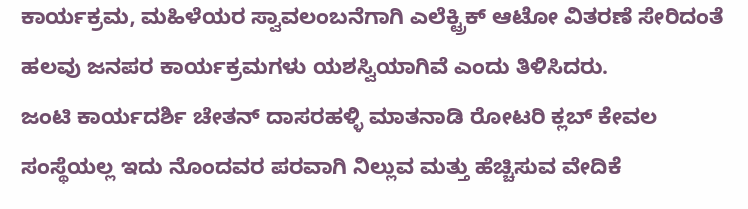ಕಾರ್ಯಕ್ರಮ, ಮಹಿಳೆಯರ ಸ್ವಾವಲಂಬನೆಗಾಗಿ ಎಲೆಕ್ಟ್ರಿಕ್ ಆಟೋ ವಿತರಣೆ ಸೇರಿದಂತೆ ಹಲವು ಜನಪರ ಕಾರ್ಯಕ್ರಮಗಳು ಯಶಸ್ವಿಯಾಗಿವೆ ಎಂದು ತಿಳಿಸಿದರು.
ಜಂಟಿ ಕಾರ್ಯದರ್ಶಿ ಚೇತನ್ ದಾಸರಹಳ್ಳಿ ಮಾತನಾಡಿ ರೋಟರಿ ಕ್ಲಬ್ ಕೇವಲ ಸಂಸ್ಥೆಯಲ್ಲ ಇದು ನೊಂದವರ ಪರವಾಗಿ ನಿಲ್ಲುವ ಮತ್ತು ಹೆಚ್ಚಿಸುವ ವೇದಿಕೆ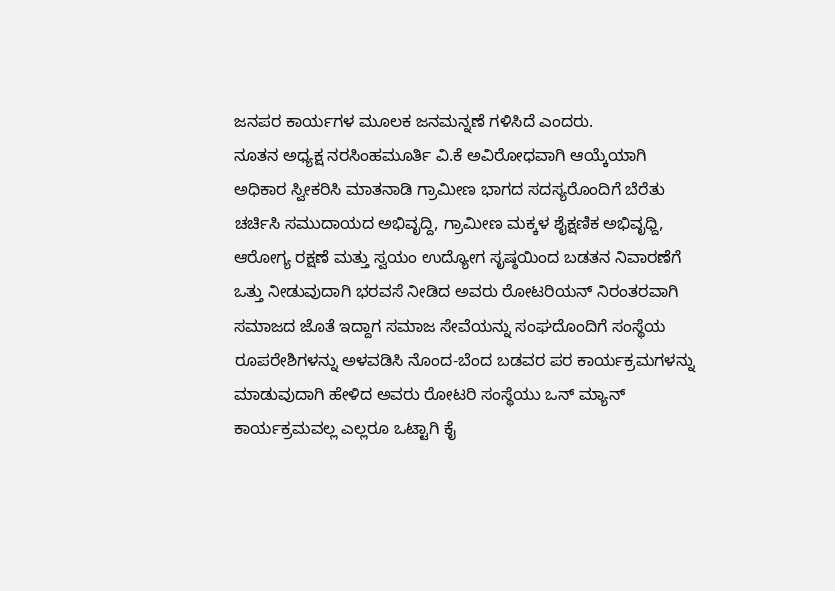ಜನಪರ ಕಾರ್ಯಗಳ ಮೂಲಕ ಜನಮನ್ನಣೆ ಗಳಿಸಿದೆ ಎಂದರು.
ನೂತನ ಅಧ್ಯಕ್ಷ ನರಸಿಂಹಮೂರ್ತಿ ವಿ.ಕೆ ಅವಿರೋಧವಾಗಿ ಆಯ್ಕೆಯಾಗಿ ಅಧಿಕಾರ ಸ್ವೀಕರಿಸಿ ಮಾತನಾಡಿ ಗ್ರಾಮೀಣ ಭಾಗದ ಸದಸ್ಯರೊಂದಿಗೆ ಬೆರೆತು ಚರ್ಚಿಸಿ ಸಮುದಾಯದ ಅಭಿವೃದ್ದಿ, ಗ್ರಾಮೀಣ ಮಕ್ಕಳ ಶೈಕ್ಷಣಿಕ ಅಭಿವೃಧ್ದಿ, ಆರೋಗ್ಯ ರಕ್ಷಣೆ ಮತ್ತು ಸ್ವಯಂ ಉದ್ಯೋಗ ಸೃಷ್ಠಯಿಂದ ಬಡತನ ನಿವಾರಣೆಗೆ ಒತ್ತು ನೀಡುವುದಾಗಿ ಭರವಸೆ ನೀಡಿದ ಅವರು ರೋಟರಿಯನ್ ನಿರಂತರವಾಗಿ ಸಮಾಜದ ಜೊತೆ ಇದ್ದಾಗ ಸಮಾಜ ಸೇವೆಯನ್ನು ಸಂಘದೊಂದಿಗೆ ಸಂಸ್ಥೆಯ ರೂಪರೇಶಿಗಳನ್ನು ಅಳವಡಿಸಿ ನೊಂದ-ಬೆಂದ ಬಡವರ ಪರ ಕಾರ್ಯಕ್ರಮಗಳನ್ನು ಮಾಡುವುದಾಗಿ ಹೇಳಿದ ಅವರು ರೋಟರಿ ಸಂಸ್ಥೆಯು ಒನ್ ಮ್ಯಾನ್ ಕಾರ್ಯಕ್ರಮವಲ್ಲ ಎಲ್ಲರೂ ಒಟ್ಟಾಗಿ ಕೈ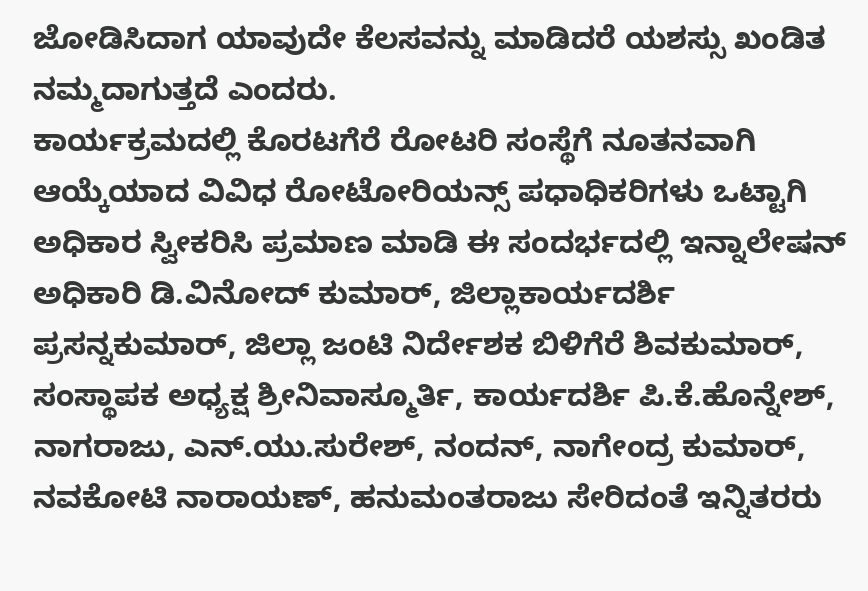ಜೋಡಿಸಿದಾಗ ಯಾವುದೇ ಕೆಲಸವನ್ನು ಮಾಡಿದರೆ ಯಶಸ್ಸು ಖಂಡಿತ ನಮ್ಮದಾಗುತ್ತದೆ ಎಂದರು.
ಕಾರ್ಯಕ್ರಮದಲ್ಲಿ ಕೊರಟಗೆರೆ ರೋಟರಿ ಸಂಸ್ಥೆಗೆ ನೂತನವಾಗಿ ಆಯ್ಕೆಯಾದ ವಿವಿಧ ರೋಟೋರಿಯನ್ಸ್ ಪಧಾಧಿಕರಿಗಳು ಒಟ್ಟಾಗಿ ಅಧಿಕಾರ ಸ್ವೀಕರಿಸಿ ಪ್ರಮಾಣ ಮಾಡಿ ಈ ಸಂದರ್ಭದಲ್ಲಿ ಇನ್ನಾಲೇಷನ್ ಅಧಿಕಾರಿ ಡಿ.ವಿನೋದ್ ಕುಮಾರ್, ಜಿಲ್ಲಾಕಾರ್ಯದರ್ಶಿ ಪ್ರಸನ್ನಕುಮಾರ್, ಜಿಲ್ಲಾ ಜಂಟಿ ನಿರ್ದೇಶಕ ಬಿಳಿಗೆರೆ ಶಿವಕುಮಾರ್, ಸಂಸ್ಥಾಪಕ ಅಧ್ಯಕ್ಷ ಶ್ರೀನಿವಾಸ್ಮೂರ್ತಿ, ಕಾರ್ಯದರ್ಶಿ ಪಿ.ಕೆ.ಹೊನ್ನೇಶ್, ನಾಗರಾಜು, ಎನ್.ಯು.ಸುರೇಶ್, ನಂದನ್, ನಾಗೇಂದ್ರ ಕುಮಾರ್, ನವಕೋಟಿ ನಾರಾಯಣ್, ಹನುಮಂತರಾಜು ಸೇರಿದಂತೆ ಇನ್ನಿತರರು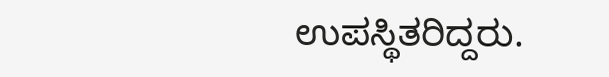ಉಪಸ್ಥಿತರಿದ್ದರು.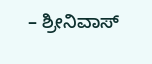– ಶ್ರೀನಿವಾಸ್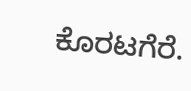ಕೊರಟಗೆರೆ.